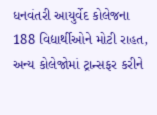ધનવંતરી આયુર્વેદ કોલેજના 188 વિદ્યાર્થીઓને મોટી રાહત, અન્ય કોલેજોમાં ટ્રાન્સફર કરીને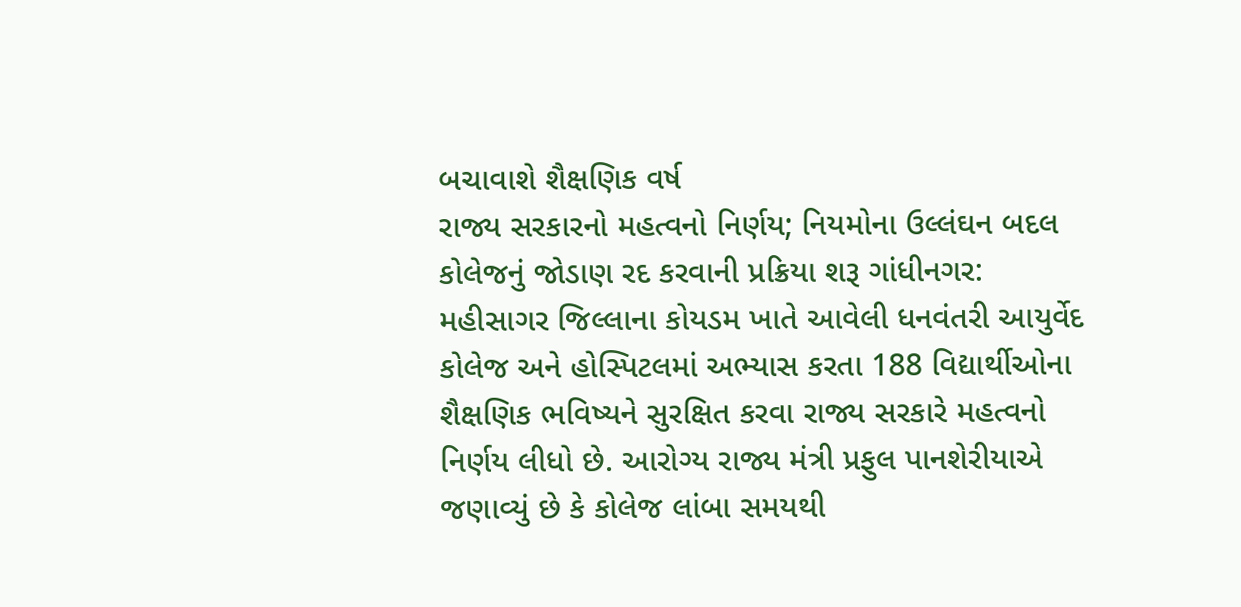બચાવાશે શૈક્ષણિક વર્ષ
રાજ્ય સરકારનો મહત્વનો નિર્ણય; નિયમોના ઉલ્લંઘન બદલ કોલેજનું જોડાણ રદ કરવાની પ્રક્રિયા શરૂ ગાંધીનગર: મહીસાગર જિલ્લાના કોયડમ ખાતે આવેલી ધનવંતરી આયુર્વેદ કોલેજ અને હોસ્પિટલમાં અભ્યાસ કરતા 188 વિદ્યાર્થીઓના શૈક્ષણિક ભવિષ્યને સુરક્ષિત કરવા રાજ્ય સરકારે મહત્વનો નિર્ણય લીધો છે. આરોગ્ય રાજ્ય મંત્રી પ્રફુલ પાનશેરીયાએ જણાવ્યું છે કે કોલેજ લાંબા સમયથી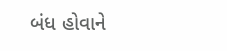બંધ હોવાને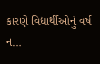કારણે વિદ્યાર્થીઓનું વર્ષ ન…